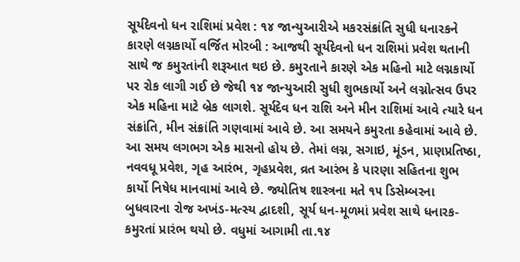સૂર્યદેવનો ધન રાશિમાં પ્રવેશ : ૧૪ જાન્યુઆરીએ મકરસંક્રાંતિ સુધી ધનારકને કારણે લગ્નકાર્યો વર્જિત મોરબી : આજથી સૂર્યદેવનો ધન રાશિમાં પ્રવેશ થતાની સાથે જ કમુરતાંની શરૂઆત થઇ છે. કમુરતાને કારણે એક મહિનો માટે લગ્નકાર્યો પર રોક લાગી ગઈ છે જેથી ૧૪ જાન્યુઆરી સુધી શુભકાર્યો અને લગ્નોત્સવ ઉપર એક મહિના માટે બ્રેક લાગશે. સૂર્યદેવ ધન રાશિ અને મીન રાશિમાં આવે ત્યારે ધન સંક્રાંતિ, મીન સંક્રાંતિ ગણવામાં આવે છે. આ સમયને કમુરતા કહેવામાં આવે છે. આ સમય લગભગ એક માસનો હોય છે. તેમાં લગ્ન, સગાઇ, મૂંડન, પ્રાણપ્રતિષ્ઠા, નવવધૂ પ્રવેશ, ગૃહ આરંભ, ગૃહપ્રવેશ, વ્રત આરંભ કે પારણા સહિતના શુભ કાર્યો નિષેધ માનવામાં આવે છે. જ્યોતિષ શાસ્ત્રના મતે ૧૫ ડિસેમ્બરના બુધવારના રોજ અખંડ-મત્સ્ય દ્વાદશી, સૂર્ય ધન-મૂળમાં પ્રવેશ સાથે ધનારક-કમુરતાં પ્રારંભ થયો છે. વધુમાં આગામી તા.૧૪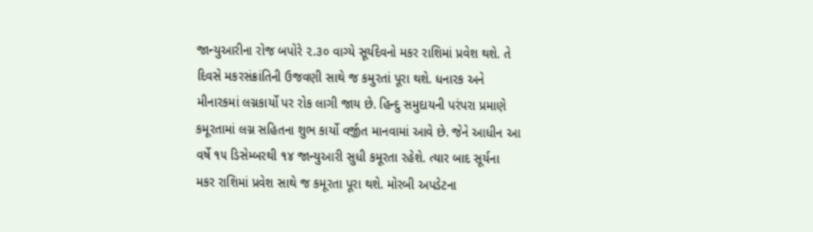જાન્યુઆરીના રોજ બપોરે ૨.૩૦ વાગ્યે સૂર્યદેવનો મકર રાશિમાં પ્રવેશ થશે. તે દિવસે મકરસંક્રાંતિની ઉજવણી સાથે જ કમુરતાં પૂરા થશે. ધનારક અને મીનારકમાં લગ્નકાર્યો પર રોક લાગી જાય છે. હિન્દુ સમુદાયની પરંપરા પ્રમાણે કમૂરતામાં લગ્ન સહિતના શુભ કાર્યો વર્જીત માનવામાં આવે છે. જેને આધીન આ વર્ષે ૧૫ ડિસેમ્બરથી ૧૪ જાન્યુઆરી સુધી કમૂરતા રહેશે. ત્યાર બાદ સૂર્યના મકર રાશિમાં પ્રવેશ સાથે જ કમૂરતા પૂરા થશે. મોરબી અપડેટના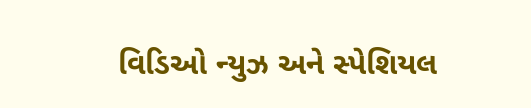વિડિઓ ન્યુઝ અને સ્પેશિયલ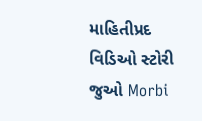માહિતીપ્રદ વિડિઓ સ્ટોરી જુઓ Morbi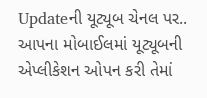Updateની યૂટ્યૂબ ચેનલ પર.. આપના મોબાઈલમાં યૂટ્યૂબની એપ્લીકેશન ઓપન કરી તેમાં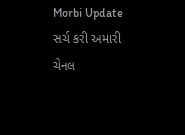Morbi Update સર્ચ કરી અમારી ચેનલ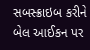સબસ્ક્રાઇબ કરીને બેલ આઈકન પર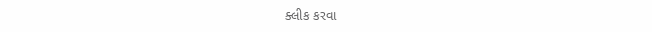ક્લીક કરવા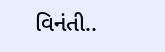વિનંતી..